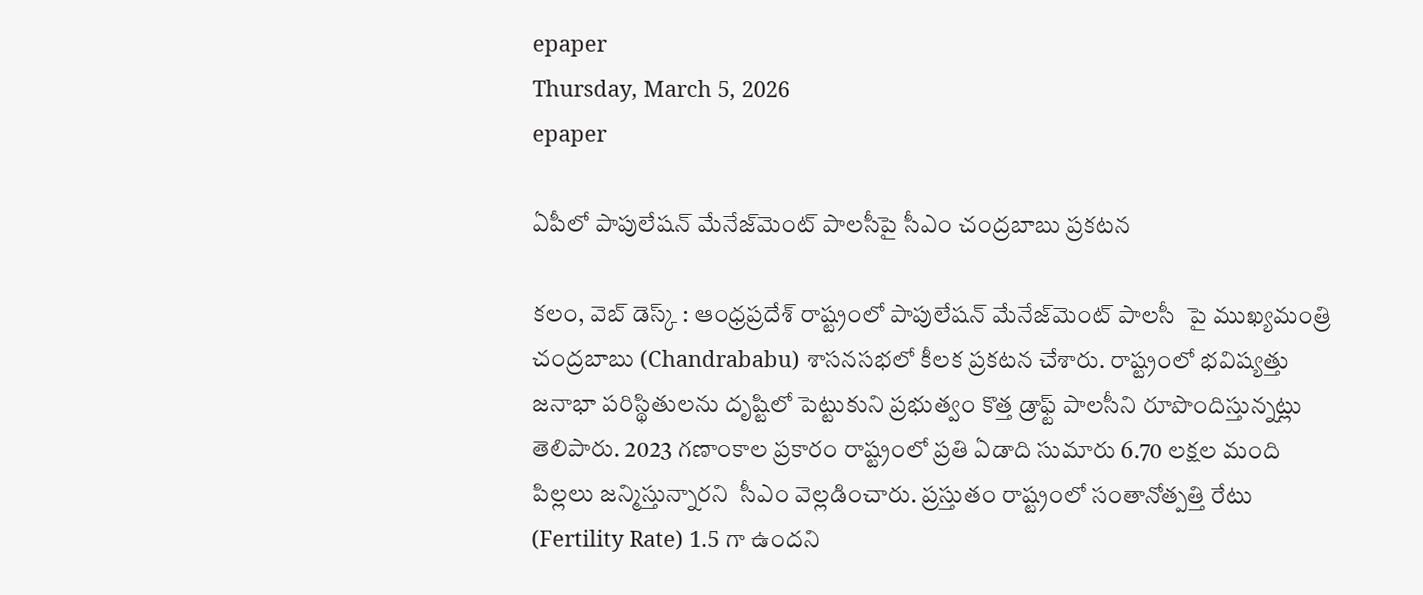epaper
Thursday, March 5, 2026
epaper

ఏపీలో పాపులేషన్ మేనేజ్‌మెంట్ పాలసీపై సీఎం చంద్రబాబు ప్రకటన

కలం, వెబ్ డెస్క్ : ఆంధ్రప్రదేశ్ రాష్ట్రంలో పాపులేషన్ మేనేజ్‌మెంట్ పాలసీ  పై ముఖ్యమంత్రి చంద్రబాబు (Chandrababu) శాసనసభలో కీలక ప్రకటన చేశారు. రాష్ట్రంలో భవిష్యత్తు జనాభా పరిస్థితులను దృష్టిలో పెట్టుకుని ప్రభుత్వం కొత్త డ్రాఫ్ట్ పాలసీని రూపొందిస్తున్నట్లు తెలిపారు. 2023 గణాంకాల ప్రకారం రాష్ట్రంలో ప్రతి ఏడాది సుమారు 6.70 లక్షల మంది పిల్లలు జన్మిస్తున్నారని  సీఎం వెల్లడించారు. ప్రస్తుతం రాష్ట్రంలో సంతానోత్పత్తి రేటు (Fertility Rate) 1.5 గా ఉందని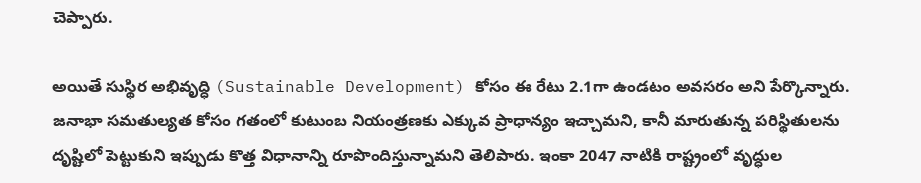చెప్పారు.

అయితే సుస్థిర అభివృద్ధి (Sustainable Development) కోసం ఈ రేటు 2.1గా ఉండటం అవసరం అని పేర్కొన్నారు. జనాభా సమతుల్యత కోసం గతంలో కుటుంబ నియంత్రణకు ఎక్కువ ప్రాధాన్యం ఇచ్చామని, కానీ మారుతున్న పరిస్థితులను దృష్టిలో పెట్టుకుని ఇప్పుడు కొత్త విధానాన్ని రూపొందిస్తున్నామని తెలిపారు. ఇంకా 2047 నాటికి రాష్ట్రంలో వృద్ధుల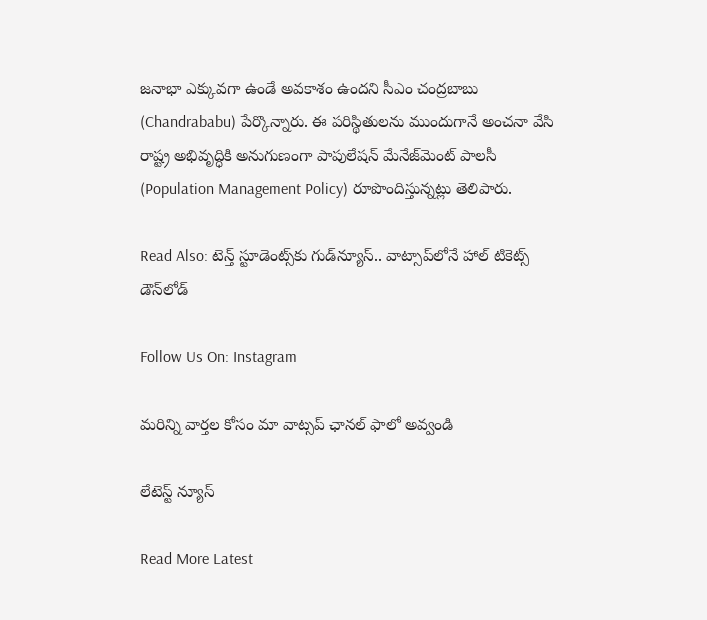జనాభా ఎక్కువగా ఉండే అవకాశం ఉందని సీఎం చంద్రబాబు (Chandrababu) పేర్కొన్నారు. ఈ పరిస్థితులను ముందుగానే అంచనా వేసి రాష్ట్ర అభివృద్ధికి అనుగుణంగా పాపులేషన్ మేనేజ్‌మెంట్ పాలసీ (Population Management Policy) రూపొందిస్తున్నట్లు తెలిపారు.

Read Also: టెన్త్ స్టూడెంట్స్‌కు గుడ్‌న్యూస్.. వాట్సాప్‌‌లోనే హాల్ టికెట్స్ డౌన్‌లోడ్

Follow Us On: Instagram

మ‌రిన్ని వార్త‌ల కోసం మా వాట్స‌ప్ ఛాన‌ల్ ఫాలో అవ్వండి

లేటెస్ట్ న్యూస్‌

Read More Latest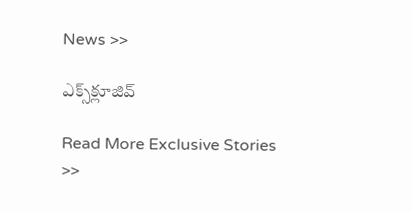News >>

ఎక్స్‌క్లూజివ్‌

Read More Exclusive Stories >>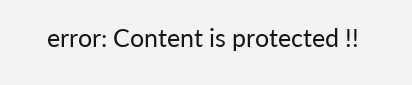error: Content is protected !!